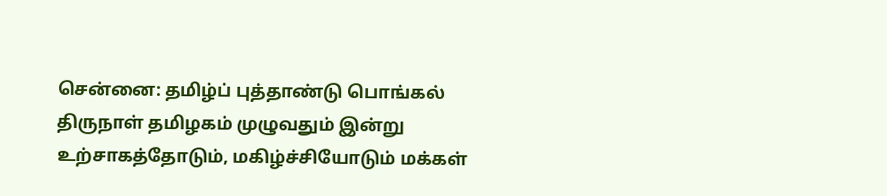சென்னை: தமிழ்ப் புத்தாண்டு பொங்கல் திருநாள் தமிழகம் முழுவதும் இன்று உற்சாகத்தோடும், மகிழ்ச்சியோடும் மக்கள்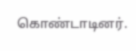கொண்டாடினர்.